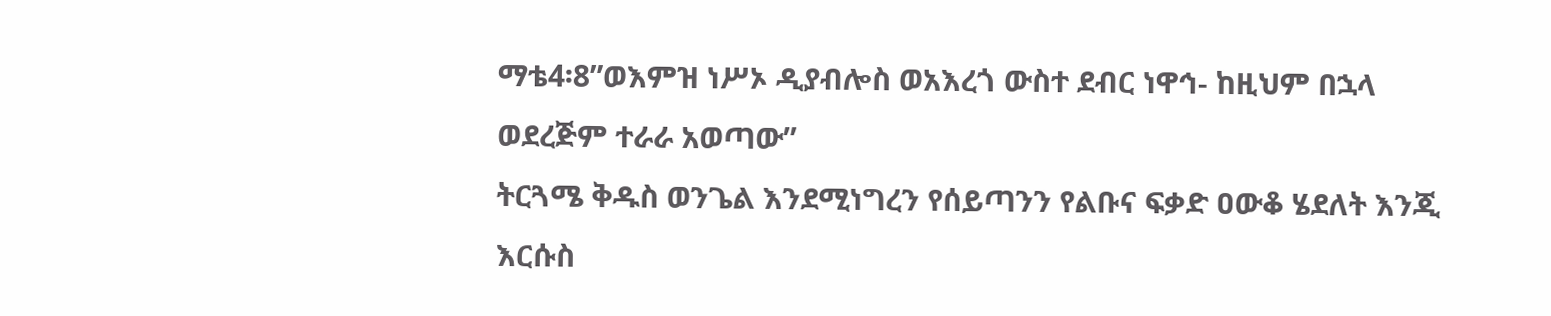ማቴ4፡8”ወእምዝ ነሥኦ ዲያብሎስ ወአእረጎ ውስተ ደብር ነዋኅ- ከዚህም በኋላ ወደረጅም ተራራ አወጣው”
ትርጓሜ ቅዱስ ወንጌል እንደሚነግረን የሰይጣንን የልቡና ፍቃድ ዐውቆ ሄደለት እንጂ እርሱስ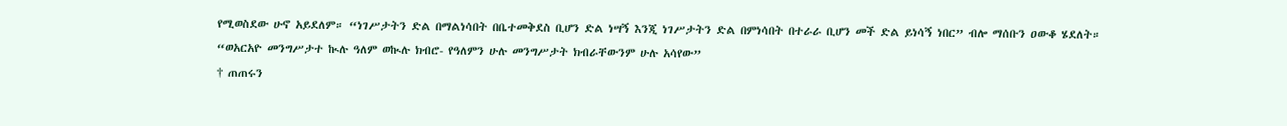የሚወስደው ሁኖ አይደለም። “ነገሥታትን ድል በማልነሳበት በቤተመቅደስ ቢሆን ድል ነሣኝ እንጂ ነገሥታትን ድል በምነሳበት በተራራ ቢሆን መች ድል ይነሳኝ ነበር” ብሎ ማሰቡን ዐውቆ ሄደለት።
“ወአርአዮ መንግሥታተ ኲሉ ዓለም ወኲሉ ክብሮ- የዓለምን ሁሉ መንግሥታት ክብራቸውንም ሁሉ አሳየው”
† ጠጠሩን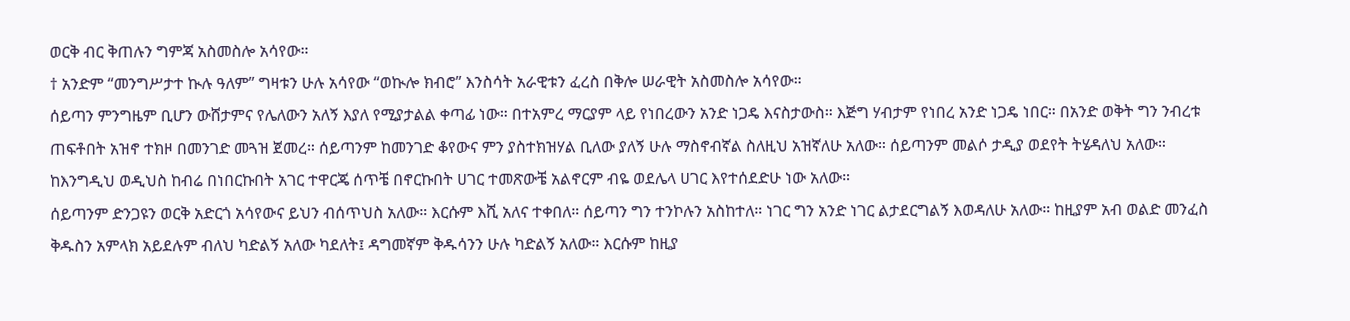ወርቅ ብር ቅጠሉን ግምጃ አስመስሎ አሳየው።
† አንድም “መንግሥታተ ኲሉ ዓለም” ግዛቱን ሁሉ አሳየው “ወኲሎ ክብሮ” እንስሳት አራዊቱን ፈረስ በቅሎ ሠራዊት አስመስሎ አሳየው።
ሰይጣን ምንግዜም ቢሆን ውሸታምና የሌለውን አለኝ እያለ የሚያታልል ቀጣፊ ነው። በተአምረ ማርያም ላይ የነበረውን አንድ ነጋዴ እናስታውስ። እጅግ ሃብታም የነበረ አንድ ነጋዴ ነበር። በአንድ ወቅት ግን ንብረቱ ጠፍቶበት አዝኖ ተክዞ በመንገድ መጓዝ ጀመረ። ሰይጣንም ከመንገድ ቆየውና ምን ያስተክዝሃል ቢለው ያለኝ ሁሉ ማስኖብኛል ስለዚህ አዝኛለሁ አለው። ሰይጣንም መልሶ ታዲያ ወደየት ትሄዳለህ አለው። ከእንግዲህ ወዲህስ ከብሬ በነበርኩበት አገር ተዋርጄ ሰጥቼ በኖርኩበት ሀገር ተመጽውቼ አልኖርም ብዬ ወደሌላ ሀገር እየተሰደድሁ ነው አለው።
ሰይጣንም ድንጋዩን ወርቅ አድርጎ አሳየውና ይህን ብሰጥህስ አለው። እርሱም እሺ አለና ተቀበለ። ሰይጣን ግን ተንኮሉን አስከተለ። ነገር ግን አንድ ነገር ልታደርግልኝ እወዳለሁ አለው። ከዚያም አብ ወልድ መንፈስ ቅዱስን አምላክ አይደሉም ብለህ ካድልኝ አለው ካደለት፤ ዳግመኛም ቅዱሳንን ሁሉ ካድልኝ አለው። እርሱም ከዚያ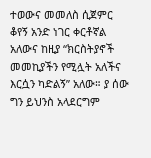ተወውና መመለስ ሲጀምር ቆየኝ አንድ ነገር ቀርቶኛል አለውና ከዚያ “ክርስትያኖች መመኪያችን የሚሏት አለችና እርሷን ካድልኝ” አለው። ያ ሰው ግን ይህንስ አላደርግም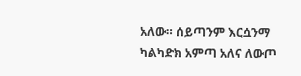አለው። ሰይጣንም እርሷንማ ካልካድክ አምጣ አለና ለውጦ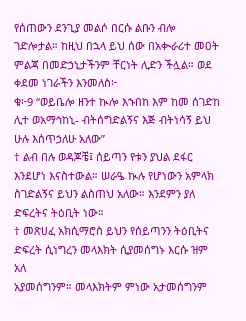የሰጠውን ደንጊያ መልሶ በርሱ ልቡን ብሎ ገድሎታል። ከዚህ በኋላ ይህ ሰው በአቊራሪተ መዐት ምልጃ በመድኃኒታችንም ቸርነት ሊድን ችሏል። ወደ ቀደመ ነገራችን እንመለስ፦
ቁ፦9 “ወይቤሎ ዘንተ ኲሎ እኁበከ እም ከመ ሰገድከ ሊተ ወአማኅከኒ- ብትሰግድልኝና እጅ ብትነሳኝ ይህ ሁሉ እሰጥኃለሁ አለው”
† ልብ በሉ ወዳጆቼ፤ ሰይጣን የቱን ያህል ደፋር እንደሆነ እናስተውል። ሠራዔ ኲሉ የሆነውን አምላክ ስገድልኝና ይህን ልስጠህ አለው። እንደምን ያለ ድፍረትና ትዕቢት ነው።
† መጽሀፈ አክሲማሮስ ይህን የሰይጣንን ትዕቢትና ድፍረት ሲነግረን መላእክት ሲያመሰግኑ እርሱ ዝም አለ
አያመሰግንም። መላእክትም ምነው አታመሰግንም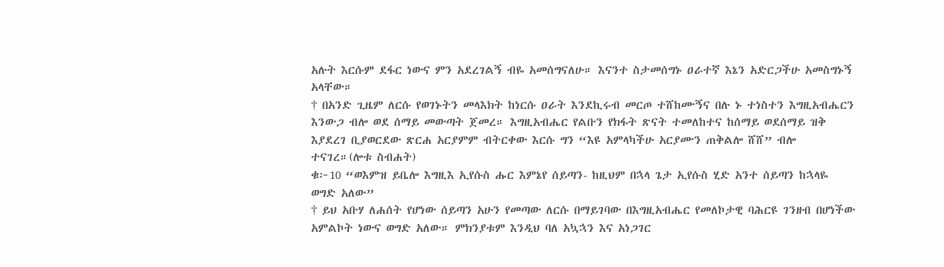አሉት እርሱም ደፋር ነውና ምን አደረገልኝ ብዬ አመሰግናለሁ። እናንተ ስታመሰግኑ ዐራተኛ እኔን አድርጋችሁ አመስግኑኝ አላቸው።
† በአንድ ጊዜም ለርሱ የወገኑትን መላእክት ከነርሱ ዐራት እንደኪሩብ መርጦ ተሸከሙኝና በሉ ኑ ተነስተን እግዚአብሔርን እንውጋ ብሎ ወደ ሰማይ መውጣት ጀመረ። እግዚአብሔር የልቡን የክፋት ጽናት ተመለከተና ከሰማይ ወደሰማይ ዝቅ እያደረገ ቢያወርደው ጽርሐ አርያምም ብትርቀው እርሱ ግን “እዩ አምላካችሁ አርያሙን ጠቅልሎ ሸሸ” ብሎ ተናገረ።(ሎቱ ስብሐት)
ቁ፦10 “ወእምዝ ይቤሎ እግዚእ ኢየሱስ ሑር እምኔየ ሰይጣን- ከዚህም በኋላ ጌታ ኢየሱስ ሂድ አንተ ሰይጣን ከኋላዬ ወግድ አለው”
† ይህ አቡሃ ለሐሰት የሆነው ሰይጣን አሁን የመጣው ለርሱ በማይገባው በእግዚአብሔር የመለኮታዊ ባሕርዩ ገንዘብ በሆነችው አምልኮት ነውና ወግድ አለው። ምክንያቱም እንዲህ ባለ አኳኋን እና አነጋገር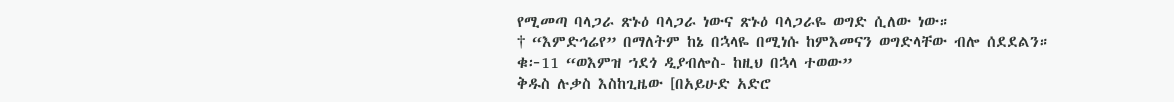የሚመጣ ባላጋራ ጽኑዕ ባላጋራ ነውና ጽኑዕ ባላጋራዬ ወግድ ሲለው ነው።
† “እምድኅሬየ” በማለትም ከኔ በኋላዬ በሚነሱ ከምእመናን ወግድላቸው ብሎ ሰደደልን።
ቁ፦11 “ወእምዝ ኀደጎ ዲያብሎስ- ከዚህ በኋላ ተወው”
ቅዱስ ሉቃስ እስከጊዜው [በአይሁድ አድሮ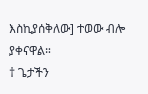እስኪያሰቅለው] ተወው ብሎ ያቀናዋል።
† ጌታችን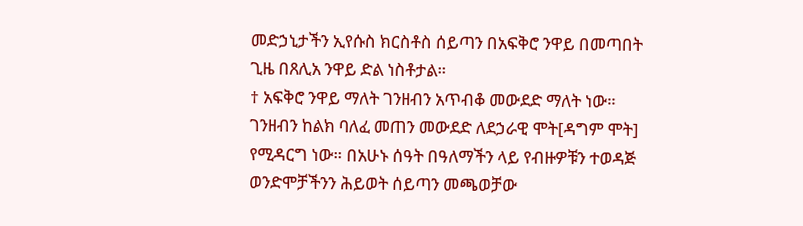መድኃኒታችን ኢየሱስ ክርስቶስ ሰይጣን በአፍቅሮ ንዋይ በመጣበት ጊዜ በጸሊአ ንዋይ ድል ነስቶታል።
† አፍቅሮ ንዋይ ማለት ገንዘብን አጥብቆ መውደድ ማለት ነው። ገንዘብን ከልክ ባለፈ መጠን መውደድ ለደኃራዊ ሞት[ዳግም ሞት] የሚዳርግ ነው። በአሁኑ ሰዓት በዓለማችን ላይ የብዙዎቹን ተወዳጅ ወንድሞቻችንን ሕይወት ሰይጣን መጫወቻው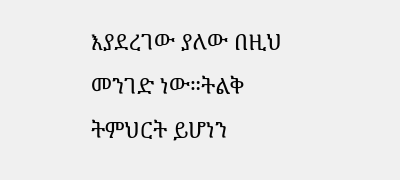እያደረገው ያለው በዚህ መንገድ ነው።ትልቅ ትምህርት ይሆነን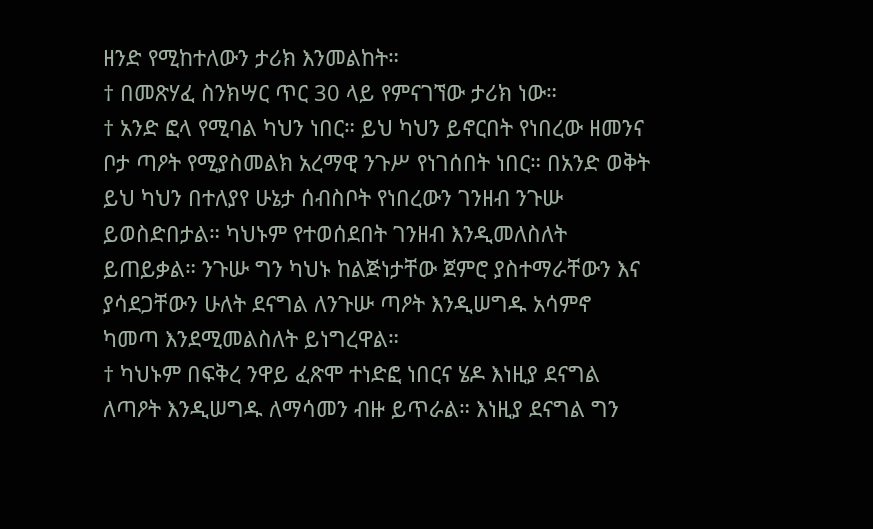ዘንድ የሚከተለውን ታሪክ እንመልከት።
† በመጽሃፈ ስንክሣር ጥር 30 ላይ የምናገኘው ታሪክ ነው።
† አንድ ፎላ የሚባል ካህን ነበር። ይህ ካህን ይኖርበት የነበረው ዘመንና ቦታ ጣዖት የሚያስመልክ አረማዊ ንጉሥ የነገሰበት ነበር። በአንድ ወቅት ይህ ካህን በተለያየ ሁኔታ ሰብስቦት የነበረውን ገንዘብ ንጉሡ ይወስድበታል። ካህኑም የተወሰደበት ገንዘብ እንዲመለስለት ይጠይቃል። ንጉሡ ግን ካህኑ ከልጅነታቸው ጀምሮ ያስተማራቸውን እና ያሳደጋቸውን ሁለት ደናግል ለንጉሡ ጣዖት እንዲሠግዱ አሳምኖ ካመጣ እንደሚመልስለት ይነግረዋል።
† ካህኑም በፍቅረ ንዋይ ፈጽሞ ተነድፎ ነበርና ሄዶ እነዚያ ደናግል ለጣዖት እንዲሠግዱ ለማሳመን ብዙ ይጥራል። እነዚያ ደናግል ግን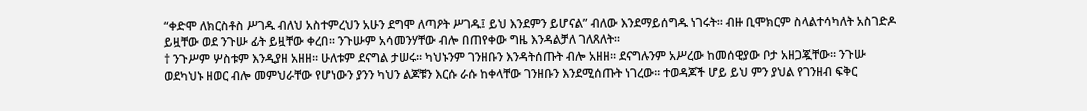“ቀድሞ ለክርስቶስ ሥገዱ ብለህ አስተምረህን አሁን ደግሞ ለጣዖት ሥገዱ፤ ይህ እንደምን ይሆናል” ብለው እንደማይሰግዱ ነገሩት። ብዙ ቢሞክርም ስላልተሳካለት አስገድዶ ይዟቸው ወደ ንጉሡ ፊት ይዟቸው ቀረበ። ንጉሡም አሳመንሃቸው ብሎ በጠየቀው ግዜ እንዳልቻለ ገለጸለት።
† ንጉሥም ሦስቱም እንዲያዘ አዘዘ። ሁለቱም ደናግል ታሠሩ። ካህኑንም ገንዘቡን እንዳትሰጡት ብሎ አዘዘ። ደናግሉንም አሥረው ከመሰዊያው ቦታ አዘጋጇቸው። ንጉሡ ወደካህኑ ዘወር ብሎ መምህራቸው የሆነውን ያንን ካህን ልጆቹን እርሱ ራሱ ከቀላቸው ገንዘቡን እንደሚሰጡት ነገረው። ተወዳጆች ሆይ ይህ ምን ያህል የገንዘብ ፍቅር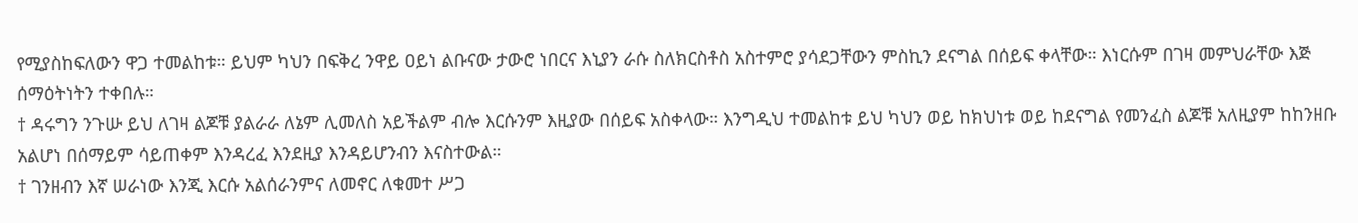የሚያስከፍለውን ዋጋ ተመልከቱ። ይህም ካህን በፍቅረ ንዋይ ዐይነ ልቡናው ታውሮ ነበርና እኒያን ራሱ ስለክርስቶስ አስተምሮ ያሳደጋቸውን ምስኪን ደናግል በሰይፍ ቀላቸው። እነርሱም በገዛ መምህራቸው እጅ ሰማዕትነትን ተቀበሉ።
† ዳሩግን ንጉሡ ይህ ለገዛ ልጆቹ ያልራራ ለኔም ሊመለስ አይችልም ብሎ እርሱንም እዚያው በሰይፍ አስቀላው። እንግዲህ ተመልከቱ ይህ ካህን ወይ ከክህነቱ ወይ ከደናግል የመንፈስ ልጆቹ አለዚያም ከከንዘቡ አልሆነ በሰማይም ሳይጠቀም እንዳረፈ እንደዚያ እንዳይሆንብን እናስተውል።
† ገንዘብን እኛ ሠራነው እንጂ እርሱ አልሰራንምና ለመኖር ለቁመተ ሥጋ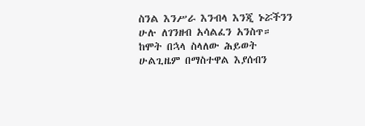ስንል እንሥራ እንብላ እንጂ ኑሯችንን ሁሉ ለገንዘብ አሳልፈን አንስጥ። ከሞት በኋላ ስላለው ሕይወት ሁልጊዜም በማስተዋል እያሰብን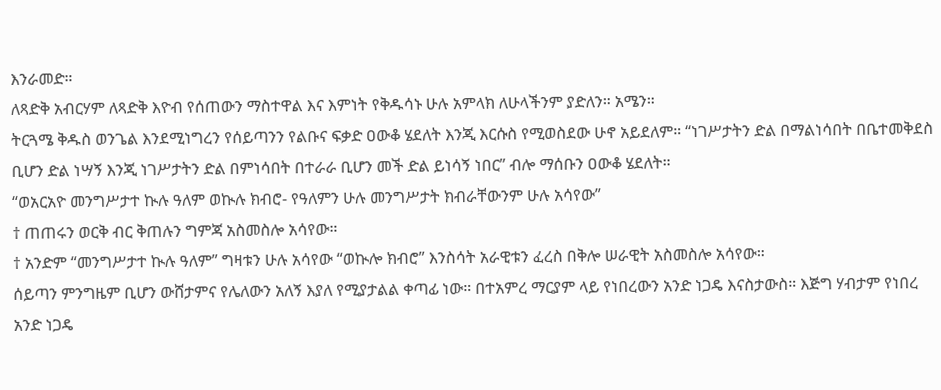እንራመድ።
ለጻድቅ አብርሃም ለጻድቅ እዮብ የሰጠውን ማስተዋል እና እምነት የቅዱሳኑ ሁሉ አምላክ ለሁላችንም ያድለን። አሜን።
ትርጓሜ ቅዱስ ወንጌል እንደሚነግረን የሰይጣንን የልቡና ፍቃድ ዐውቆ ሄደለት እንጂ እርሱስ የሚወስደው ሁኖ አይደለም። “ነገሥታትን ድል በማልነሳበት በቤተመቅደስ ቢሆን ድል ነሣኝ እንጂ ነገሥታትን ድል በምነሳበት በተራራ ቢሆን መች ድል ይነሳኝ ነበር” ብሎ ማሰቡን ዐውቆ ሄደለት።
“ወአርአዮ መንግሥታተ ኲሉ ዓለም ወኲሉ ክብሮ- የዓለምን ሁሉ መንግሥታት ክብራቸውንም ሁሉ አሳየው”
† ጠጠሩን ወርቅ ብር ቅጠሉን ግምጃ አስመስሎ አሳየው።
† አንድም “መንግሥታተ ኲሉ ዓለም” ግዛቱን ሁሉ አሳየው “ወኲሎ ክብሮ” እንስሳት አራዊቱን ፈረስ በቅሎ ሠራዊት አስመስሎ አሳየው።
ሰይጣን ምንግዜም ቢሆን ውሸታምና የሌለውን አለኝ እያለ የሚያታልል ቀጣፊ ነው። በተአምረ ማርያም ላይ የነበረውን አንድ ነጋዴ እናስታውስ። እጅግ ሃብታም የነበረ አንድ ነጋዴ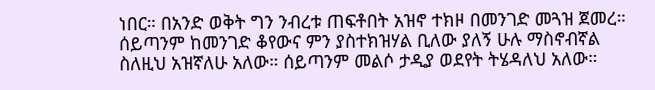ነበር። በአንድ ወቅት ግን ንብረቱ ጠፍቶበት አዝኖ ተክዞ በመንገድ መጓዝ ጀመረ። ሰይጣንም ከመንገድ ቆየውና ምን ያስተክዝሃል ቢለው ያለኝ ሁሉ ማስኖብኛል ስለዚህ አዝኛለሁ አለው። ሰይጣንም መልሶ ታዲያ ወደየት ትሄዳለህ አለው።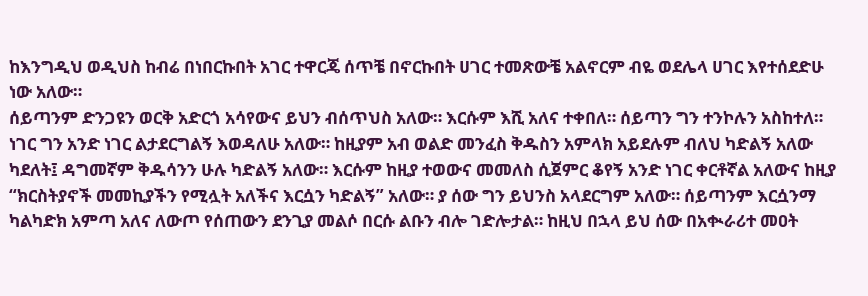ከእንግዲህ ወዲህስ ከብሬ በነበርኩበት አገር ተዋርጄ ሰጥቼ በኖርኩበት ሀገር ተመጽውቼ አልኖርም ብዬ ወደሌላ ሀገር እየተሰደድሁ ነው አለው።
ሰይጣንም ድንጋዩን ወርቅ አድርጎ አሳየውና ይህን ብሰጥህስ አለው። እርሱም እሺ አለና ተቀበለ። ሰይጣን ግን ተንኮሉን አስከተለ። ነገር ግን አንድ ነገር ልታደርግልኝ እወዳለሁ አለው። ከዚያም አብ ወልድ መንፈስ ቅዱስን አምላክ አይደሉም ብለህ ካድልኝ አለው ካደለት፤ ዳግመኛም ቅዱሳንን ሁሉ ካድልኝ አለው። እርሱም ከዚያ ተወውና መመለስ ሲጀምር ቆየኝ አንድ ነገር ቀርቶኛል አለውና ከዚያ “ክርስትያኖች መመኪያችን የሚሏት አለችና እርሷን ካድልኝ” አለው። ያ ሰው ግን ይህንስ አላደርግም አለው። ሰይጣንም እርሷንማ ካልካድክ አምጣ አለና ለውጦ የሰጠውን ደንጊያ መልሶ በርሱ ልቡን ብሎ ገድሎታል። ከዚህ በኋላ ይህ ሰው በአቊራሪተ መዐት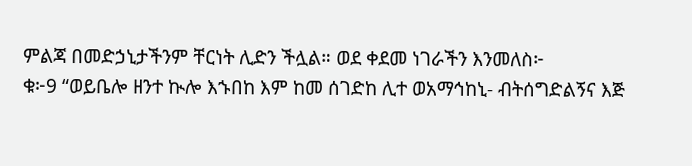ምልጃ በመድኃኒታችንም ቸርነት ሊድን ችሏል። ወደ ቀደመ ነገራችን እንመለስ፦
ቁ፦9 “ወይቤሎ ዘንተ ኲሎ እኁበከ እም ከመ ሰገድከ ሊተ ወአማኅከኒ- ብትሰግድልኝና እጅ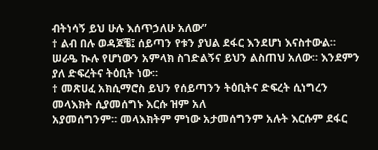ብትነሳኝ ይህ ሁሉ እሰጥኃለሁ አለው”
† ልብ በሉ ወዳጆቼ፤ ሰይጣን የቱን ያህል ደፋር እንደሆነ እናስተውል። ሠራዔ ኲሉ የሆነውን አምላክ ስገድልኝና ይህን ልስጠህ አለው። እንደምን ያለ ድፍረትና ትዕቢት ነው።
† መጽሀፈ አክሲማሮስ ይህን የሰይጣንን ትዕቢትና ድፍረት ሲነግረን መላእክት ሲያመሰግኑ እርሱ ዝም አለ
አያመሰግንም። መላእክትም ምነው አታመሰግንም አሉት እርሱም ደፋር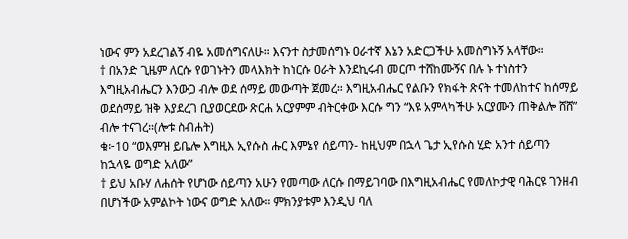ነውና ምን አደረገልኝ ብዬ አመሰግናለሁ። እናንተ ስታመሰግኑ ዐራተኛ እኔን አድርጋችሁ አመስግኑኝ አላቸው።
† በአንድ ጊዜም ለርሱ የወገኑትን መላእክት ከነርሱ ዐራት እንደኪሩብ መርጦ ተሸከሙኝና በሉ ኑ ተነስተን እግዚአብሔርን እንውጋ ብሎ ወደ ሰማይ መውጣት ጀመረ። እግዚአብሔር የልቡን የክፋት ጽናት ተመለከተና ከሰማይ ወደሰማይ ዝቅ እያደረገ ቢያወርደው ጽርሐ አርያምም ብትርቀው እርሱ ግን “እዩ አምላካችሁ አርያሙን ጠቅልሎ ሸሸ” ብሎ ተናገረ።(ሎቱ ስብሐት)
ቁ፦10 “ወእምዝ ይቤሎ እግዚእ ኢየሱስ ሑር እምኔየ ሰይጣን- ከዚህም በኋላ ጌታ ኢየሱስ ሂድ አንተ ሰይጣን ከኋላዬ ወግድ አለው”
† ይህ አቡሃ ለሐሰት የሆነው ሰይጣን አሁን የመጣው ለርሱ በማይገባው በእግዚአብሔር የመለኮታዊ ባሕርዩ ገንዘብ በሆነችው አምልኮት ነውና ወግድ አለው። ምክንያቱም እንዲህ ባለ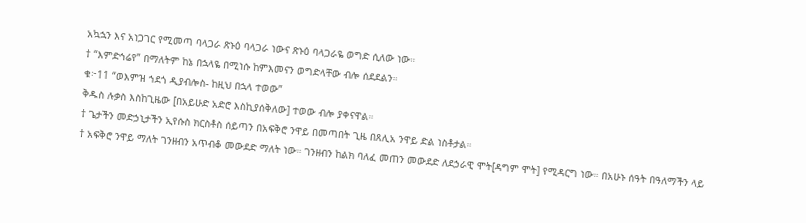አኳኋን እና አነጋገር የሚመጣ ባላጋራ ጽኑዕ ባላጋራ ነውና ጽኑዕ ባላጋራዬ ወግድ ሲለው ነው።
† “እምድኅሬየ” በማለትም ከኔ በኋላዬ በሚነሱ ከምእመናን ወግድላቸው ብሎ ሰደደልን።
ቁ፦11 “ወእምዝ ኀደጎ ዲያብሎስ- ከዚህ በኋላ ተወው”
ቅዱስ ሉቃስ እስከጊዜው [በአይሁድ አድሮ እስኪያሰቅለው] ተወው ብሎ ያቀናዋል።
† ጌታችን መድኃኒታችን ኢየሱስ ክርስቶስ ሰይጣን በአፍቅሮ ንዋይ በመጣበት ጊዜ በጸሊአ ንዋይ ድል ነስቶታል።
† አፍቅሮ ንዋይ ማለት ገንዘብን አጥብቆ መውደድ ማለት ነው። ገንዘብን ከልክ ባለፈ መጠን መውደድ ለደኃራዊ ሞት[ዳግም ሞት] የሚዳርግ ነው። በአሁኑ ሰዓት በዓለማችን ላይ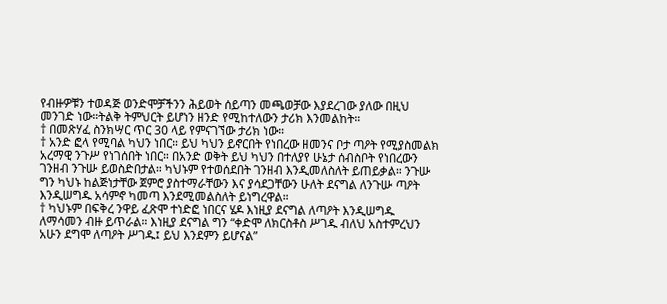የብዙዎቹን ተወዳጅ ወንድሞቻችንን ሕይወት ሰይጣን መጫወቻው እያደረገው ያለው በዚህ መንገድ ነው።ትልቅ ትምህርት ይሆነን ዘንድ የሚከተለውን ታሪክ እንመልከት።
† በመጽሃፈ ስንክሣር ጥር 30 ላይ የምናገኘው ታሪክ ነው።
† አንድ ፎላ የሚባል ካህን ነበር። ይህ ካህን ይኖርበት የነበረው ዘመንና ቦታ ጣዖት የሚያስመልክ አረማዊ ንጉሥ የነገሰበት ነበር። በአንድ ወቅት ይህ ካህን በተለያየ ሁኔታ ሰብስቦት የነበረውን ገንዘብ ንጉሡ ይወስድበታል። ካህኑም የተወሰደበት ገንዘብ እንዲመለስለት ይጠይቃል። ንጉሡ ግን ካህኑ ከልጅነታቸው ጀምሮ ያስተማራቸውን እና ያሳደጋቸውን ሁለት ደናግል ለንጉሡ ጣዖት እንዲሠግዱ አሳምኖ ካመጣ እንደሚመልስለት ይነግረዋል።
† ካህኑም በፍቅረ ንዋይ ፈጽሞ ተነድፎ ነበርና ሄዶ እነዚያ ደናግል ለጣዖት እንዲሠግዱ ለማሳመን ብዙ ይጥራል። እነዚያ ደናግል ግን “ቀድሞ ለክርስቶስ ሥገዱ ብለህ አስተምረህን አሁን ደግሞ ለጣዖት ሥገዱ፤ ይህ እንደምን ይሆናል”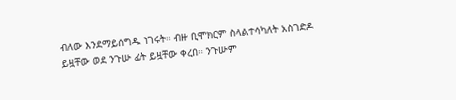ብለው እንደማይሰግዱ ነገሩት። ብዙ ቢሞክርም ስላልተሳካለት አስገድዶ ይዟቸው ወደ ንጉሡ ፊት ይዟቸው ቀረበ። ንጉሡም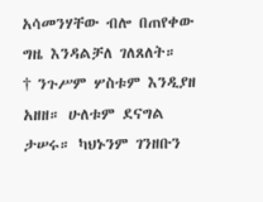አሳመንሃቸው ብሎ በጠየቀው ግዜ እንዳልቻለ ገለጸለት።
† ንጉሥም ሦስቱም እንዲያዘ አዘዘ። ሁለቱም ደናግል ታሠሩ። ካህኑንም ገንዘቡን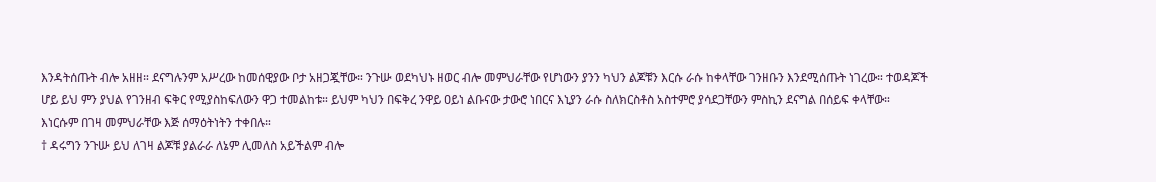እንዳትሰጡት ብሎ አዘዘ። ደናግሉንም አሥረው ከመሰዊያው ቦታ አዘጋጇቸው። ንጉሡ ወደካህኑ ዘወር ብሎ መምህራቸው የሆነውን ያንን ካህን ልጆቹን እርሱ ራሱ ከቀላቸው ገንዘቡን እንደሚሰጡት ነገረው። ተወዳጆች ሆይ ይህ ምን ያህል የገንዘብ ፍቅር የሚያስከፍለውን ዋጋ ተመልከቱ። ይህም ካህን በፍቅረ ንዋይ ዐይነ ልቡናው ታውሮ ነበርና እኒያን ራሱ ስለክርስቶስ አስተምሮ ያሳደጋቸውን ምስኪን ደናግል በሰይፍ ቀላቸው። እነርሱም በገዛ መምህራቸው እጅ ሰማዕትነትን ተቀበሉ።
† ዳሩግን ንጉሡ ይህ ለገዛ ልጆቹ ያልራራ ለኔም ሊመለስ አይችልም ብሎ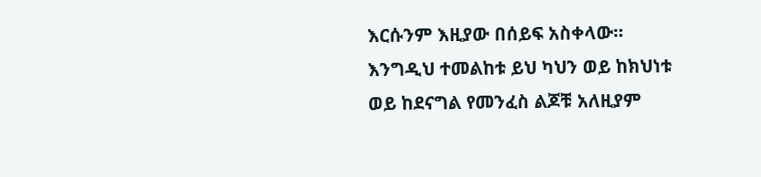እርሱንም እዚያው በሰይፍ አስቀላው። እንግዲህ ተመልከቱ ይህ ካህን ወይ ከክህነቱ ወይ ከደናግል የመንፈስ ልጆቹ አለዚያም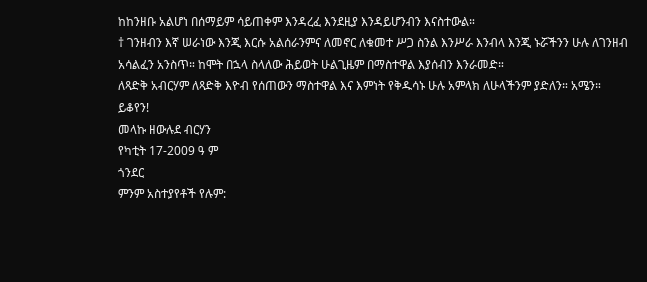ከከንዘቡ አልሆነ በሰማይም ሳይጠቀም እንዳረፈ እንደዚያ እንዳይሆንብን እናስተውል።
† ገንዘብን እኛ ሠራነው እንጂ እርሱ አልሰራንምና ለመኖር ለቁመተ ሥጋ ስንል እንሥራ እንብላ እንጂ ኑሯችንን ሁሉ ለገንዘብ አሳልፈን አንስጥ። ከሞት በኋላ ስላለው ሕይወት ሁልጊዜም በማስተዋል እያሰብን እንራመድ።
ለጻድቅ አብርሃም ለጻድቅ እዮብ የሰጠውን ማስተዋል እና እምነት የቅዱሳኑ ሁሉ አምላክ ለሁላችንም ያድለን። አሜን።
ይቆየን!
መላኩ ዘውሉደ ብርሃን
የካቲት 17-2009 ዓ ም
ጎንደር
ምንም አስተያየቶች የሉም: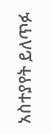አስተያየት ይለጥፉ